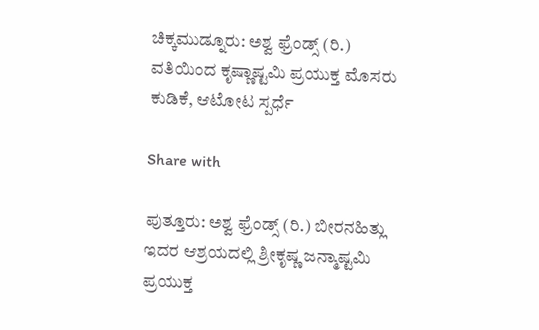ಚಿಕ್ಕಮುಡ್ನೂರು: ಅಶ್ವ ಫ್ರೆಂಡ್ಸ್ (ರಿ.) ವತಿಯಿಂದ ಕೃಷ್ಣಾಷ್ಟಮಿ ಪ್ರಯುಕ್ತ ಮೊಸರು ಕುಡಿಕೆ, ಆಟೋಟ ಸ್ಪರ್ಧೆ

Share with

ಪುತ್ತೂರು: ಅಶ್ವ ಫ್ರೆಂಡ್ಸ್ (ರಿ.) ಬೀರನಹಿತ್ಲು ಇದರ ಆಶ್ರಯದಲ್ಲಿ ಶ್ರೀಕೃಷ್ಣ ಜನ್ಮಾಷ್ಟಮಿ ಪ್ರಯುಕ್ತ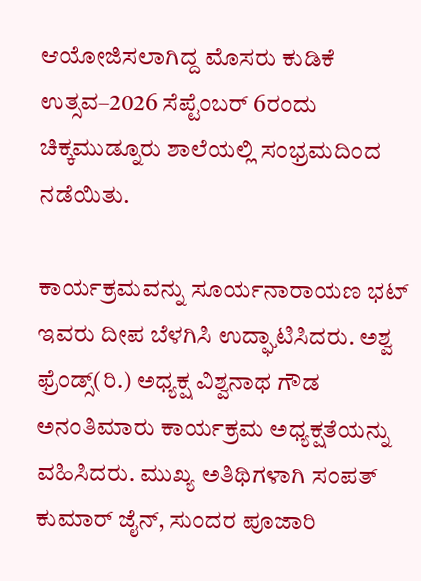ಆಯೋಜಿಸಲಾಗಿದ್ದ ಮೊಸರು ಕುಡಿಕೆ ಉತ್ಸವ–2026 ಸೆಪ್ಟೆಂಬರ್ 6ರಂದು ಚಿಕ್ಕಮುಡ್ನೂರು ಶಾಲೆಯಲ್ಲಿ ಸಂಭ್ರಮದಿಂದ ನಡೆಯಿತು.

ಕಾರ್ಯಕ್ರಮವನ್ನು ಸೂರ್ಯನಾರಾಯಣ ಭಟ್ ಇವರು ದೀಪ ಬೆಳಗಿಸಿ ಉದ್ಘಾಟಿಸಿದರು. ಅಶ್ವ ಫ್ರೆಂಡ್ಸ್(ರಿ.) ಅಧ್ಯಕ್ಷ ವಿಶ್ವನಾಥ ಗೌಡ ಅನಂತಿಮಾರು ಕಾರ್ಯಕ್ರಮ ಅಧ್ಯಕ್ಷತೆಯನ್ನು ವಹಿಸಿದರು. ಮುಖ್ಯ ಅತಿಥಿಗಳಾಗಿ ಸಂಪತ್ ಕುಮಾರ್ ಜೈನ್, ಸುಂದರ ಪೂಜಾರಿ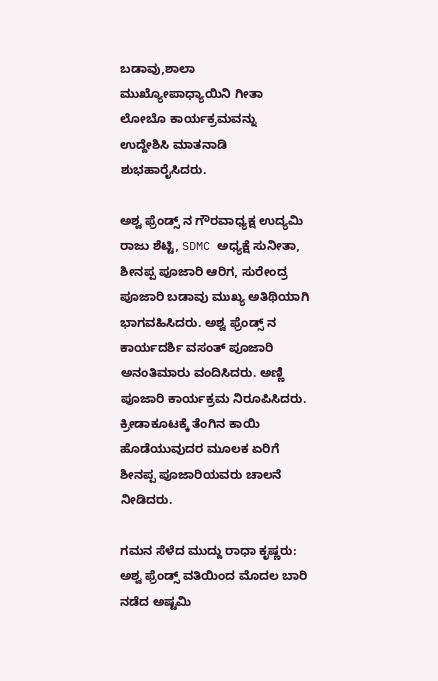ಬಡಾವು,ಶಾಲಾ ಮುಖ್ಯೋಪಾಧ್ಯಾಯಿನಿ ಗೀತಾ ಲೋಬೊ ಕಾರ್ಯಕ್ರಮವನ್ನು ಉದ್ದೇಶಿಸಿ ಮಾತನಾಡಿ ಶುಭಹಾರೈಸಿದರು.

ಅಶ್ವ ಫ್ರೆಂಡ್ಸ್ ನ ಗೌರವಾಧ್ಯಕ್ಷ ಉದ್ಯಮಿ ರಾಜು ಶೆಟ್ಟಿ, SDMC ಅಧ್ಯಕ್ಷೆ ಸುನೀತಾ, ಶೀನಪ್ಪ ಪೂಜಾರಿ ಆರಿಗ, ಸುರೇಂದ್ರ ಪೂಜಾರಿ ಬಡಾವು ಮುಖ್ಯ ಅತಿಥಿಯಾಗಿ ಭಾಗವಹಿಸಿದರು. ಅಶ್ವ ಫ್ರೆಂಡ್ಸ್ ನ ಕಾರ್ಯದರ್ಶಿ ವಸಂತ್ ಪೂಜಾರಿ ಅನಂತಿಮಾರು ವಂದಿಸಿದರು. ಅಣ್ಣಿ ಪೂಜಾರಿ ಕಾರ್ಯಕ್ರಮ ನಿರೂಪಿಸಿದರು. ಕ್ರೀಡಾಕೂಟಕ್ಕೆ ತೆಂಗಿನ ಕಾಯಿ ಹೊಡೆಯುವುದರ ಮೂಲಕ ಏರಿಗೆ ಶೀನಪ್ಪ ಪೂಜಾರಿಯವರು ಚಾಲನೆ ನೀಡಿದರು.

ಗಮನ ಸೆಳೆದ ಮುದ್ದು ರಾಧಾ ಕೃಷ್ಣರು:
ಅಶ್ವ ಫ್ರೆಂಡ್ಸ್ ವತಿಯಿಂದ ಮೊದಲ ಬಾರಿ ನಡೆದ ಅಷ್ಟಮಿ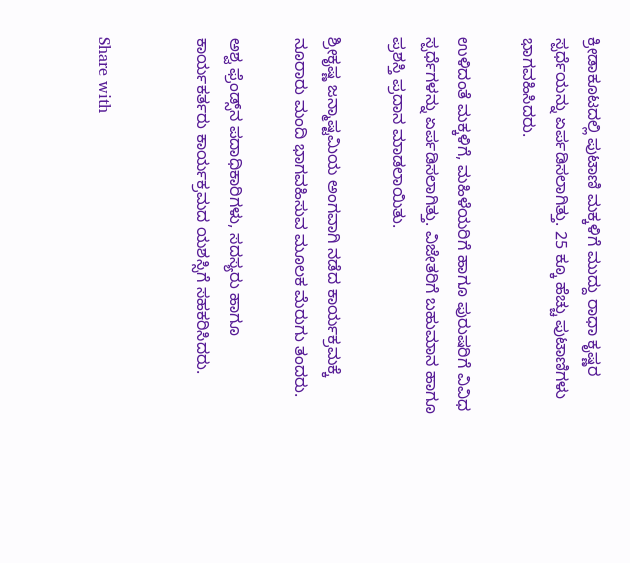ಕ್ರೀಡಾಕೂಟದಲ್ಲಿ ಪುಟಾಣಿ ಮಕ್ಕಳಿಗೆ ಮುದ್ದು ರಾಧಾ ಕೃಷ್ಣರ ಸ್ಪರ್ಧೆಯನ್ನು ಏರ್ಪಡಿಸಲಾಗಿತ್ತು. 25 ಕ್ಕೂ ಹೆಚ್ಚು ಪುಟಾಣಿಗಳು ಭಾಗವಹಿಸಿದರು.

ಉಳಿದಂತೆ ಮಕ್ಕಳಿಗೆ, ಮಹಿಳೆಯರಿಗೆ ಹಾಗೂ ಪುರುಷರಿಗೆ ವಿವಿಧ ಸ್ಪರ್ಧೆಗಳನ್ನು ಏರ್ಪಡಿಸಲಾಗಿತ್ತು. ವಿಜೇತರಿಗೆ ಬಹುಮಾನ ಹಾಗೂ ಪ್ರಶಸ್ತಿ ಪ್ರದಾನ ಮಾಡಲಾಯಿತು.

ಶ್ರೀಕೃಷ್ಣ ಜನ್ಮಾಷ್ಟಮಿಯ ಅಂಗವಾಗಿ ನಡೆದ ಕಾರ್ಯಕ್ರಮಕ್ಕೆ ನೂರಾರು ಮಂದಿ ಭಾಗವಹಿಸುವ ಮೂಲಕ ಮೆರುಗು ತಂದರು.

ಅಶ್ವ ಫ್ರೆಂಡ್ಸ್‌ನ ಪದಾಧಿಕಾರಿಗಳು, ಸದಸ್ಯರು ಹಾಗೂ ಕಾರ್ಯಕರ್ತರು ಕಾರ್ಯಕ್ರಮದ ಯಶಸ್ಸಿಗೆ ಸಹಕರಿಸಿದರು.


Share with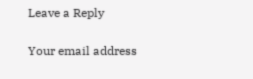Leave a Reply

Your email address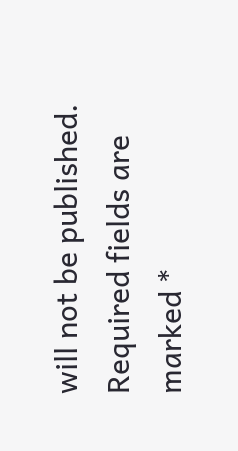will not be published. Required fields are marked *